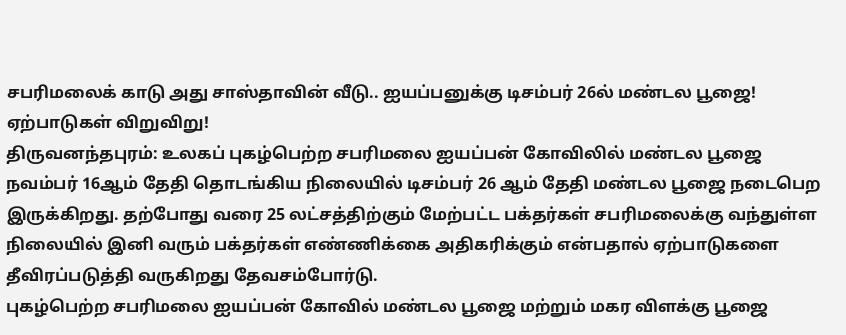சபரிமலைக் காடு அது சாஸ்தாவின் வீடு.. ஐயப்பனுக்கு டிசம்பர் 26ல் மண்டல பூஜை! ஏற்பாடுகள் விறுவிறு!
திருவனந்தபுரம்: உலகப் புகழ்பெற்ற சபரிமலை ஐயப்பன் கோவிலில் மண்டல பூஜை நவம்பர் 16ஆம் தேதி தொடங்கிய நிலையில் டிசம்பர் 26 ஆம் தேதி மண்டல பூஜை நடைபெற இருக்கிறது. தற்போது வரை 25 லட்சத்திற்கும் மேற்பட்ட பக்தர்கள் சபரிமலைக்கு வந்துள்ள நிலையில் இனி வரும் பக்தர்கள் எண்ணிக்கை அதிகரிக்கும் என்பதால் ஏற்பாடுகளை தீவிரப்படுத்தி வருகிறது தேவசம்போர்டு.
புகழ்பெற்ற சபரிமலை ஐயப்பன் கோவில் மண்டல பூஜை மற்றும் மகர விளக்கு பூஜை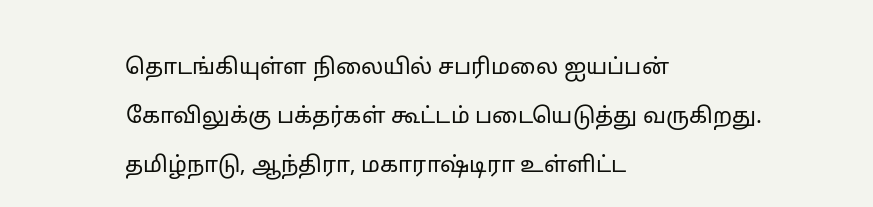தொடங்கியுள்ள நிலையில் சபரிமலை ஐயப்பன் கோவிலுக்கு பக்தர்கள் கூட்டம் படையெடுத்து வருகிறது. தமிழ்நாடு, ஆந்திரா, மகாராஷ்டிரா உள்ளிட்ட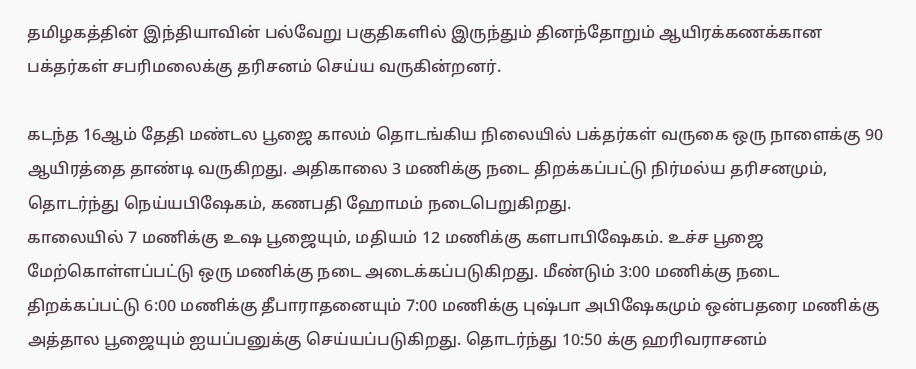தமிழகத்தின் இந்தியாவின் பல்வேறு பகுதிகளில் இருந்தும் தினந்தோறும் ஆயிரக்கணக்கான பக்தர்கள் சபரிமலைக்கு தரிசனம் செய்ய வருகின்றனர்.

கடந்த 16ஆம் தேதி மண்டல பூஜை காலம் தொடங்கிய நிலையில் பக்தர்கள் வருகை ஒரு நாளைக்கு 90 ஆயிரத்தை தாண்டி வருகிறது. அதிகாலை 3 மணிக்கு நடை திறக்கப்பட்டு நிர்மல்ய தரிசனமும், தொடர்ந்து நெய்யபிஷேகம், கணபதி ஹோமம் நடைபெறுகிறது.
காலையில் 7 மணிக்கு உஷ பூஜையும், மதியம் 12 மணிக்கு களபாபிஷேகம். உச்ச பூஜை மேற்கொள்ளப்பட்டு ஒரு மணிக்கு நடை அடைக்கப்படுகிறது. மீண்டும் 3:00 மணிக்கு நடை திறக்கப்பட்டு 6:00 மணிக்கு தீபாராதனையும் 7:00 மணிக்கு புஷ்பா அபிஷேகமும் ஒன்பதரை மணிக்கு அத்தால பூஜையும் ஐயப்பனுக்கு செய்யப்படுகிறது. தொடர்ந்து 10:50 க்கு ஹரிவராசனம்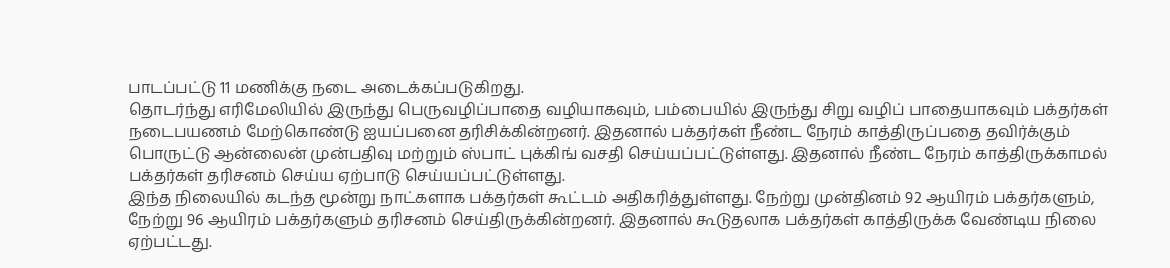பாடப்பட்டு 11 மணிக்கு நடை அடைக்கப்படுகிறது.
தொடர்ந்து எரிமேலியில் இருந்து பெருவழிப்பாதை வழியாகவும், பம்பையில் இருந்து சிறு வழிப் பாதையாகவும் பக்தர்கள் நடைபயணம் மேற்கொண்டு ஐயப்பனை தரிசிக்கின்றனர். இதனால் பக்தர்கள் நீண்ட நேரம் காத்திருப்பதை தவிர்க்கும் பொருட்டு ஆன்லைன் முன்பதிவு மற்றும் ஸ்பாட் புக்கிங் வசதி செய்யப்பட்டுள்ளது. இதனால் நீண்ட நேரம் காத்திருக்காமல் பக்தர்கள் தரிசனம் செய்ய ஏற்பாடு செய்யப்பட்டுள்ளது.
இந்த நிலையில் கடந்த மூன்று நாட்களாக பக்தர்கள் கூட்டம் அதிகரித்துள்ளது. நேற்று முன்தினம் 92 ஆயிரம் பக்தர்களும், நேற்று 96 ஆயிரம் பக்தர்களும் தரிசனம் செய்திருக்கின்றனர். இதனால் கூடுதலாக பக்தர்கள் காத்திருக்க வேண்டிய நிலை ஏற்பட்டது.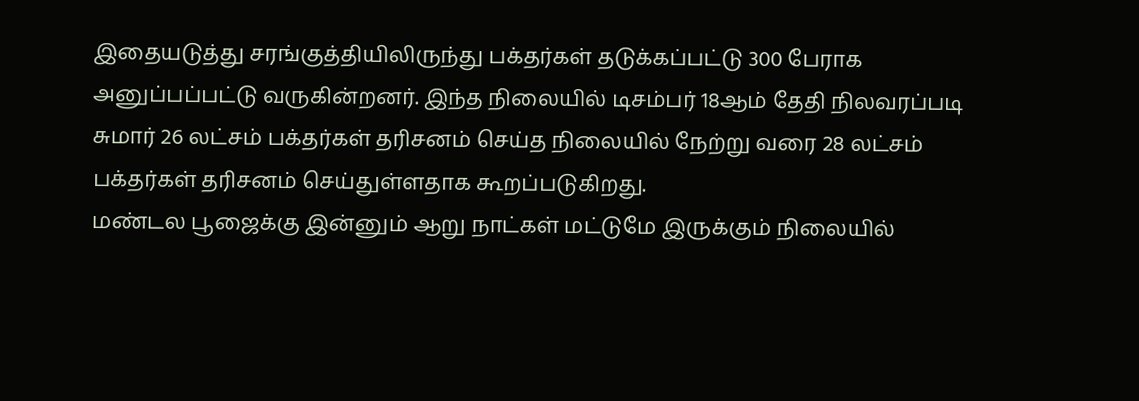இதையடுத்து சரங்குத்தியிலிருந்து பக்தர்கள் தடுக்கப்பட்டு 300 பேராக அனுப்பப்பட்டு வருகின்றனர். இந்த நிலையில் டிசம்பர் 18ஆம் தேதி நிலவரப்படி சுமார் 26 லட்சம் பக்தர்கள் தரிசனம் செய்த நிலையில் நேற்று வரை 28 லட்சம் பக்தர்கள் தரிசனம் செய்துள்ளதாக கூறப்படுகிறது.
மண்டல பூஜைக்கு இன்னும் ஆறு நாட்கள் மட்டுமே இருக்கும் நிலையில்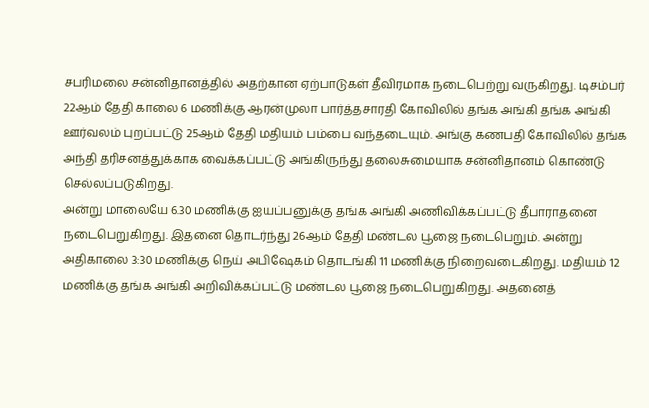சபரிமலை சன்னிதானத்தில் அதற்கான ஏற்பாடுகள் தீவிரமாக நடைபெற்று வருகிறது. டிசம்பர் 22ஆம் தேதி காலை 6 மணிக்கு ஆரன்முலா பார்த்தசாரதி கோவிலில் தங்க அங்கி தங்க அங்கி ஊர்வலம் புறப்பட்டு 25ஆம் தேதி மதியம் பம்பை வந்தடையும். அங்கு கணபதி கோவிலில் தங்க அந்தி தரிசனத்துக்காக வைக்கப்பட்டு அங்கிருந்து தலைசுமையாக சன்னிதானம் கொண்டு செல்லப்படுகிறது.
அன்று மாலையே 6.30 மணிக்கு ஐயப்பனுக்கு தங்க அங்கி அணிவிக்கப்பட்டு தீபாராதனை நடைபெறுகிறது. இதனை தொடர்ந்து 26ஆம் தேதி மண்டல பூஜை நடைபெறும். அன்று அதிகாலை 3:30 மணிக்கு நெய் அபிஷேகம் தொடங்கி 11 மணிக்கு நிறைவடைகிறது. மதியம் 12 மணிக்கு தங்க அங்கி அறிவிக்கப்பட்டு மண்டல பூஜை நடைபெறுகிறது. அதனைத்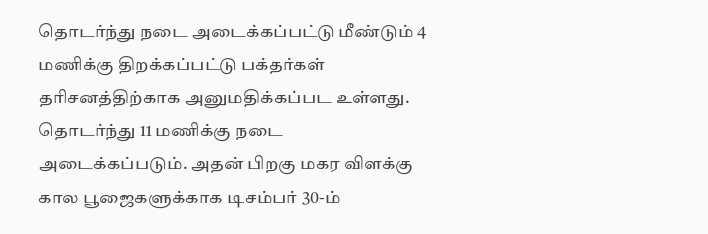தொடர்ந்து நடை அடைக்கப்பட்டு மீண்டும் 4 மணிக்கு திறக்கப்பட்டு பக்தர்கள் தரிசனத்திற்காக அனுமதிக்கப்பட உள்ளது. தொடர்ந்து 11 மணிக்கு நடை அடைக்கப்படும். அதன் பிறகு மகர விளக்கு கால பூஜைகளுக்காக டிசம்பர் 30-ம்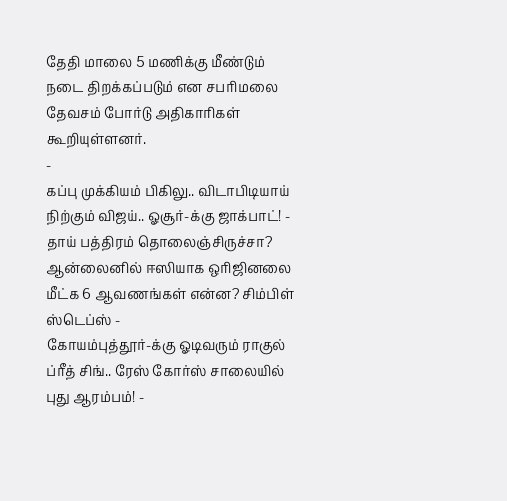தேதி மாலை 5 மணிக்கு மீண்டும் நடை திறக்கப்படும் என சபரிமலை தேவசம் போர்டு அதிகாரிகள் கூறியுள்ளனர்.
-
கப்பு முக்கியம் பிகிலு.. விடாபிடியாய் நிற்கும் விஜய்.. ஓசூர்-க்கு ஜாக்பாட்! -
தாய் பத்திரம் தொலைஞ்சிருச்சா? ஆன்லைனில் ஈஸியாக ஒரிஜினலை மீட்க 6 ஆவணங்கள் என்ன? சிம்பிள் ஸ்டெப்ஸ் -
கோயம்புத்தூர்-க்கு ஓடிவரும் ராகுல் ப்ரீத் சிங்.. ரேஸ் கோர்ஸ் சாலையில் புது ஆரம்பம்! -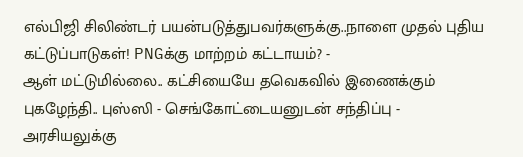எல்பிஜி சிலிண்டர் பயன்படுத்துபவர்களுக்கு..நாளை முதல் புதிய கட்டுப்பாடுகள்! PNGக்கு மாற்றம் கட்டாயம்? -
ஆள் மட்டுமில்லை.. கட்சியையே தவெகவில் இணைக்கும் புகழேந்தி.. புஸ்ஸி - செங்கோட்டையனுடன் சந்திப்பு -
அரசியலுக்கு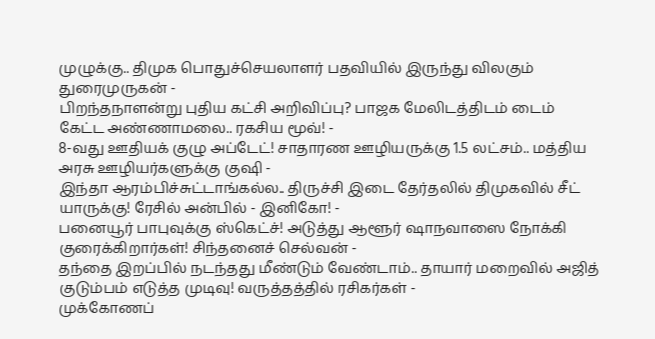முழுக்கு.. திமுக பொதுச்செயலாளர் பதவியில் இருந்து விலகும் துரைமுருகன் -
பிறந்தநாளன்று புதிய கட்சி அறிவிப்பு? பாஜக மேலிடத்திடம் டைம் கேட்ட அண்ணாமலை.. ரகசிய மூவ்! -
8-வது ஊதியக் குழு அப்டேட்! சாதாரண ஊழியருக்கு 1.5 லட்சம்.. மத்திய அரசு ஊழியர்களுக்கு குஷி -
இந்தா ஆரம்பிச்சுட்டாங்கல்ல.. திருச்சி இடை தேர்தலில் திமுகவில் சீட் யாருக்கு! ரேசில் அன்பில் - இனிகோ! -
பனையூர் பாபுவுக்கு ஸ்கெட்ச்! அடுத்து ஆளூர் ஷாநவாஸை நோக்கி குரைக்கிறார்கள்! சிந்தனைச் செல்வன் -
தந்தை இறப்பில் நடந்தது மீண்டும் வேண்டாம்.. தாயார் மறைவில் அஜித் குடும்பம் எடுத்த முடிவு! வருத்தத்தில் ரசிகர்கள் -
முக்கோணப்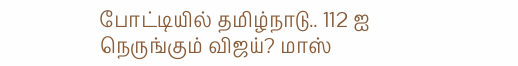போட்டியில் தமிழ்நாடு.. 112 ஐ நெருங்கும் விஜய்? மாஸ்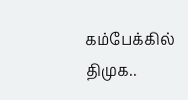கம்பேக்கில் திமுக..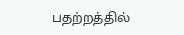பதற்றத்தில்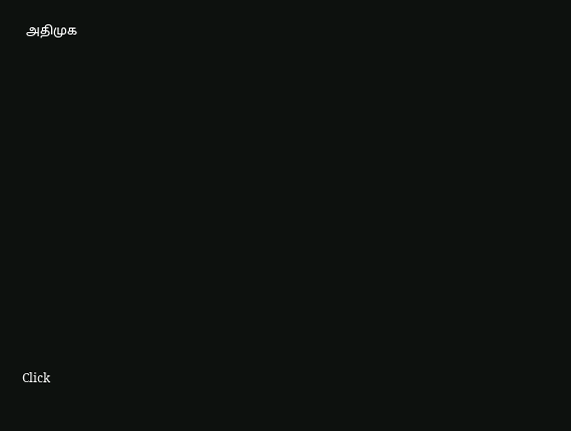அதிமுக












Click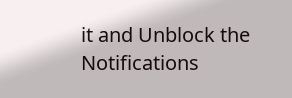it and Unblock the Notifications